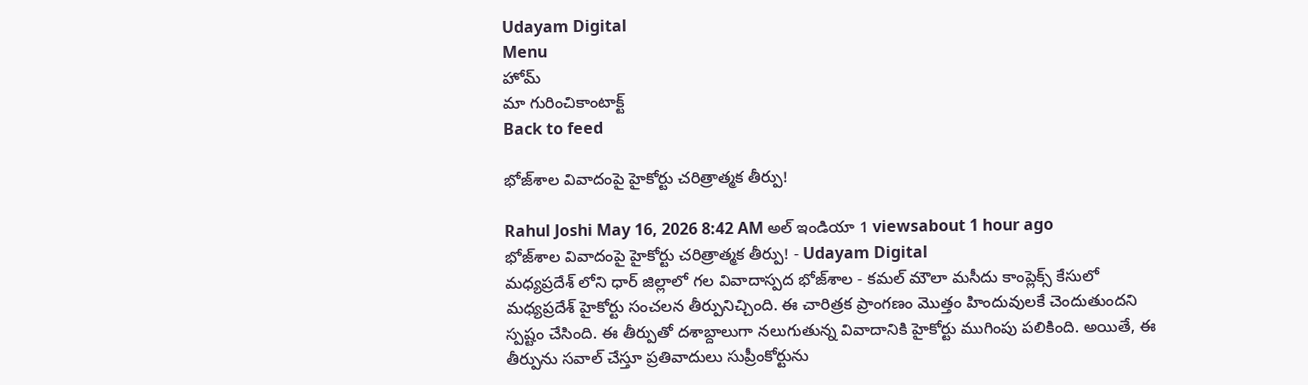Udayam Digital
Menu
హోమ్
మా గురించికాంటాక్ట్
Back to feed

భోజ్‌శాల వివాదంపై హైకోర్టు చరిత్రాత్మక తీర్పు!

Rahul Joshi May 16, 2026 8:42 AM అల్ ఇండియా 1 viewsabout 1 hour ago
భోజ్‌శాల వివాదంపై హైకోర్టు చరిత్రాత్మక తీర్పు! - Udayam Digital
మధ్యప్రదేశ్ లోని ధార్ జిల్లాలో గల వివాదాస్పద భోజ్‌శాల - కమల్ మౌలా మసీదు కాంప్లెక్స్ కేసులో మధ్యప్రదేశ్ హైకోర్టు సంచలన తీర్పునిచ్చింది. ఈ చారిత్రక ప్రాంగణం మొత్తం హిందువులకే చెందుతుందని స్పష్టం చేసింది. ఈ తీర్పుతో దశాబ్దాలుగా నలుగుతున్న వివాదానికి హైకోర్టు ముగింపు పలికింది. అయితే, ఈ తీర్పును సవాల్ చేస్తూ ప్రతివాదులు సుప్రీంకోర్టును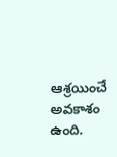ఆశ్రయించే అవకాశం ఉంది.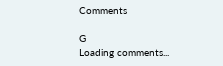Comments

G
Loading comments...